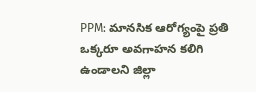PPM: మానసిక ఆరోగ్యంపై ప్రతి ఒక్కరూ అవగాహన కలిగి ఉండాలని జిల్లా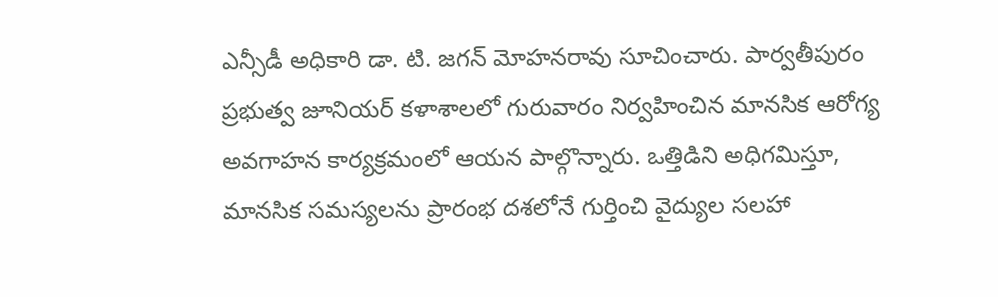ఎన్సీడీ అధికారి డా. టి. జగన్ మోహనరావు సూచించారు. పార్వతీపురం ప్రభుత్వ జూనియర్ కళాశాలలో గురువారం నిర్వహించిన మానసిక ఆరోగ్య అవగాహన కార్యక్రమంలో ఆయన పాల్గొన్నారు. ఒత్తిడిని అధిగమిస్తూ, మానసిక సమస్యలను ప్రారంభ దశలోనే గుర్తించి వైద్యుల సలహా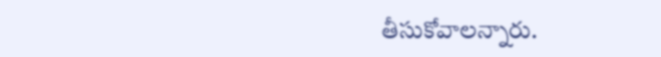తీసుకోవాలన్నారు.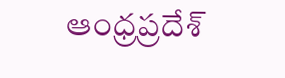ఆంధ్రప్రదేశ్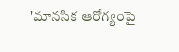'మానసిక ఆరోగ్యంపై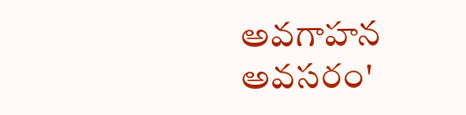అవగాహన అవసరం'